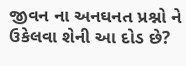જીવન ના અનઘનત પ્રશ્નો ને
ઉકેલવા શેની આ દોડ છે?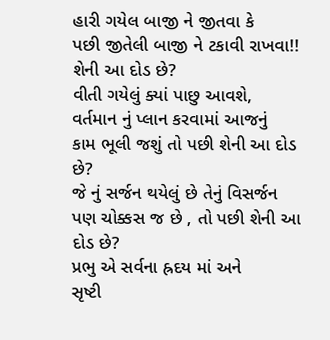હારી ગયેલ બાજી ને જીતવા કે
પછી જીતેલી બાજી ને ટકાવી રાખવા!!
શેની આ દોડ છે?
વીતી ગયેલું ક્યાં પાછુ આવશે,
વર્તમાન નું પ્લાન કરવામાં આજનું
કામ ભૂલી જશું તો પછી શેની આ દોડ
છે?
જે નું સર્જન થયેલું છે તેનું વિસર્જન
પણ ચોક્કસ જ છે , તો પછી શેની આ
દોડ છે?
પ્રભુ એ સર્વના હ્રદય માં અને
સૃષ્ટી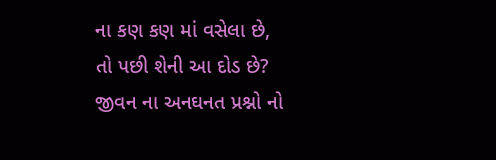ના કણ કણ માં વસેલા છે,
તો પછી શેની આ દોડ છે?
જીવન ના અનઘનત પ્રશ્નો નો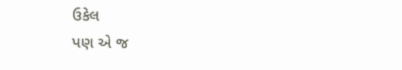ઉકેલ
પણ એ જ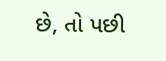છે, તો પછી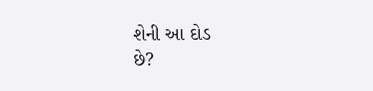શેની આ દોડ
છે?